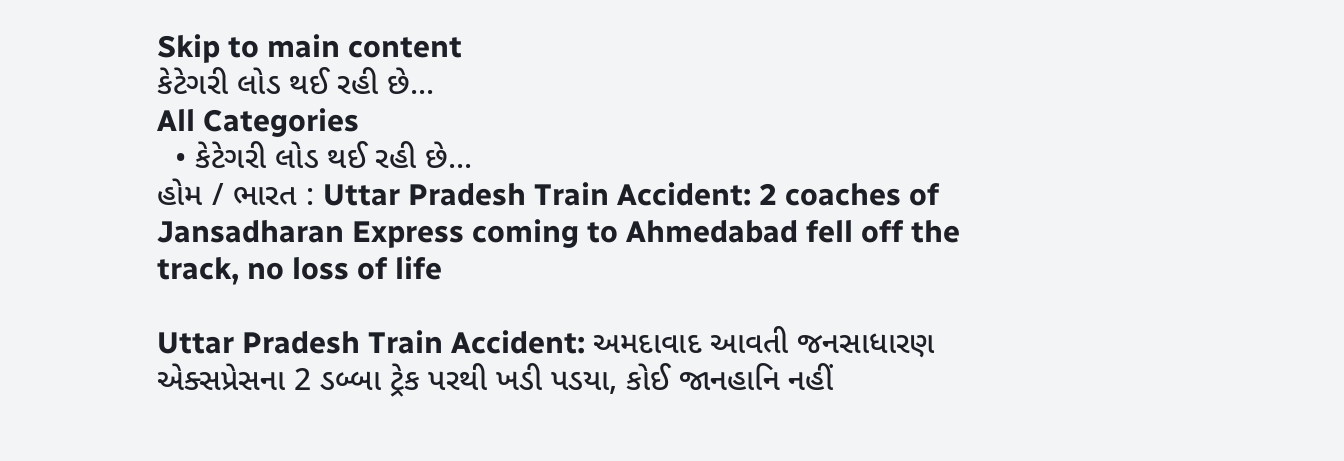Skip to main content
કેટેગરી લોડ થઈ રહી છે...
All Categories
  • કેટેગરી લોડ થઈ રહી છે...
હોમ / ભારત : Uttar Pradesh Train Accident: 2 coaches of Jansadharan Express coming to Ahmedabad fell off the track, no loss of life

Uttar Pradesh Train Accident: અમદાવાદ આવતી જનસાધારણ એક્સપ્રેસના 2 ડબ્બા ટ્રેક પરથી ખડી પડયા, કોઈ જાનહાનિ નહીં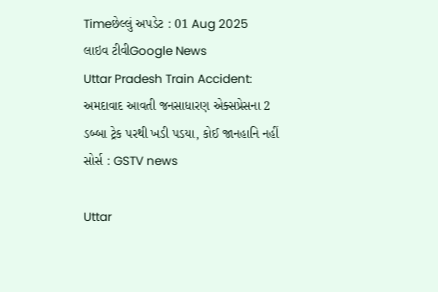Timeછેલ્લું અપડેટ : 01 Aug 2025
લાઇવ ટીવીGoogle News
Uttar Pradesh Train Accident: અમદાવાદ આવતી જનસાધારણ એક્સપ્રેસના 2 ડબ્બા ટ્રેક પરથી ખડી પડયા, કોઈ જાનહાનિ નહીં
સોર્સ : GSTV news

Uttar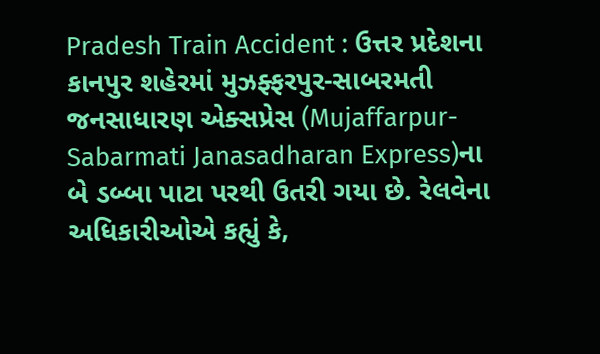Pradesh Train Accident : ઉત્તર પ્રદેશના કાનપુર શહેરમાં મુઝફ્ફરપુર-સાબરમતી જનસાધારણ એક્સપ્રેસ (Mujaffarpur-Sabarmati Janasadharan Express)ના બે ડબ્બા પાટા પરથી ઉતરી ગયા છે. રેલવેના અધિકારીઓએ કહ્યું કે,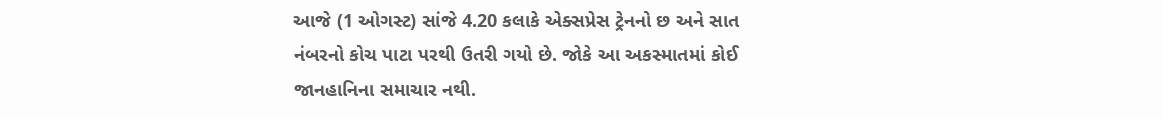આજે (1 ઓગસ્ટ) સાંજે 4.20 કલાકે એક્સપ્રેસ ટ્રેનનો છ અને સાત નંબરનો કોચ પાટા પરથી ઉતરી ગયો છે. જોકે આ અકસ્માતમાં કોઈ જાનહાનિના સમાચાર નથી.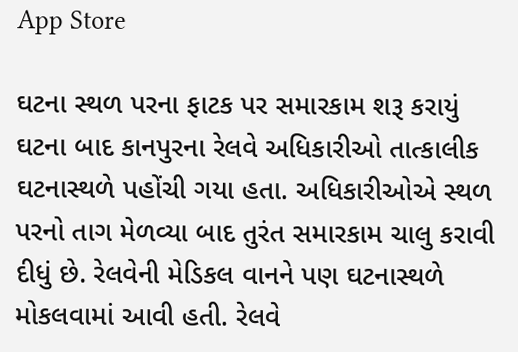App Store

ઘટના સ્થળ પરના ફાટક પર સમારકામ શરૂ કરાયું
ઘટના બાદ કાનપુરના રેલવે અધિકારીઓ તાત્કાલીક ઘટનાસ્થળે પહોંચી ગયા હતા. અધિકારીઓએ સ્થળ પરનો તાગ મેળવ્યા બાદ તુરંત સમારકામ ચાલુ કરાવી દીધું છે. રેલવેની મેડિકલ વાનને પણ ઘટનાસ્થળે મોકલવામાં આવી હતી. રેલવે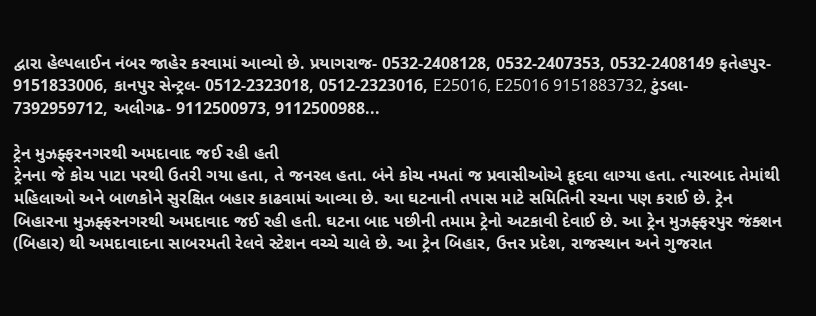દ્વારા હેલ્પલાઈન નંબર જાહેર કરવામાં આવ્યો છે. પ્રયાગરાજ- 0532-2408128, 0532-2407353, 0532-2408149 ફતેહપુર- 9151833006, કાનપુર સેન્ટ્રલ- 0512-2323018, 0512-2323016, E25016, E25016 9151883732, ટુંડલા- 7392959712, અલીગઢ- 9112500973, 9112500988...

ટ્રેન મુઝફ્ફરનગરથી અમદાવાદ જઈ રહી હતી
ટ્રેનના જે કોચ પાટા પરથી ઉતરી ગયા હતા, તે જનરલ હતા. બંને કોચ નમતાં જ પ્રવાસીઓએ કૂદવા લાગ્યા હતા. ત્યારબાદ તેમાંથી મહિલાઓ અને બાળકોને સુરક્ષિત બહાર કાઢવામાં આવ્યા છે. આ ઘટનાની તપાસ માટે સમિતિની રચના પણ કરાઈ છે. ટ્રેન બિહારના મુઝફ્ફરનગરથી અમદાવાદ જઈ રહી હતી. ઘટના બાદ પછીની તમામ ટ્રેનો અટકાવી દેવાઈ છે. આ ટ્રેન મુઝફ્ફરપુર જંક્શન (બિહાર) થી અમદાવાદના સાબરમતી રેલવે સ્ટેશન વચ્ચે ચાલે છે. આ ટ્રેન બિહાર, ઉત્તર પ્રદેશ, રાજસ્થાન અને ગુજરાત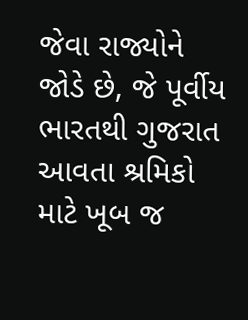જેવા રાજ્યોને જોડે છે, જે પૂર્વીય ભારતથી ગુજરાત આવતા શ્રમિકો માટે ખૂબ જ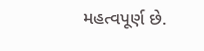મહત્વપૂર્ણ છે.